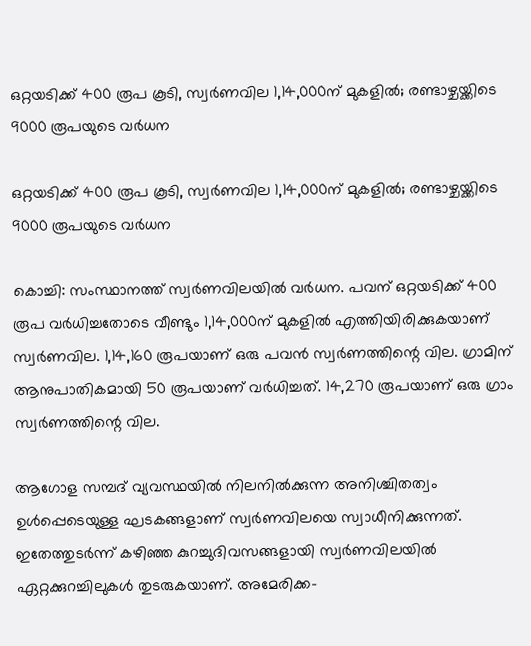ഒറ്റയടിക്ക് 400 രൂപ കൂടി, സ്വര്‍ണവില 1,14,000ന് മുകളില്‍; രണ്ടാഴ്ചയ്ക്കിടെ 9000 രൂപയുടെ വര്‍ധന

ഒറ്റയടിക്ക് 400 രൂപ കൂടി, സ്വര്‍ണവില 1,14,000ന് മുകളില്‍; രണ്ടാഴ്ചയ്ക്കിടെ 9000 രൂപയുടെ വര്‍ധന

കൊച്ചി: സംസ്ഥാനത്ത് സ്വര്‍ണവിലയില്‍ വര്‍ധന. പവന് ഒറ്റയടിക്ക് 400 രൂപ വര്‍ധിച്ചതോടെ വീണ്ടും 1,14,000ന് മുകളില്‍ എത്തിയിരിക്കുകയാണ് സ്വര്‍ണവില. 1,14,160 രൂപയാണ് ഒരു പവന്‍ സ്വര്‍ണത്തിന്റെ വില. ഗ്രാമിന് ആനുപാതികമായി 50 രൂപയാണ് വര്‍ധിച്ചത്. 14,270 രൂപയാണ് ഒരു ഗ്രാം സ്വര്‍ണത്തിന്റെ വില.

ആഗോള സമ്പദ് വ്യവസ്ഥയില്‍ നിലനില്‍ക്കുന്ന അനിശ്ചിതത്വം ഉള്‍പ്പെടെയുള്ള ഘടകങ്ങളാണ് സ്വര്‍ണവിലയെ സ്വാധീനിക്കുന്നത്. ഇതേത്തുടര്‍ന്ന് കഴിഞ്ഞ കുറച്ചുദിവസങ്ങളായി സ്വര്‍ണവിലയില്‍ ഏറ്റക്കുറച്ചിലുകള്‍ തുടരുകയാണ്. അമേരിക്ക-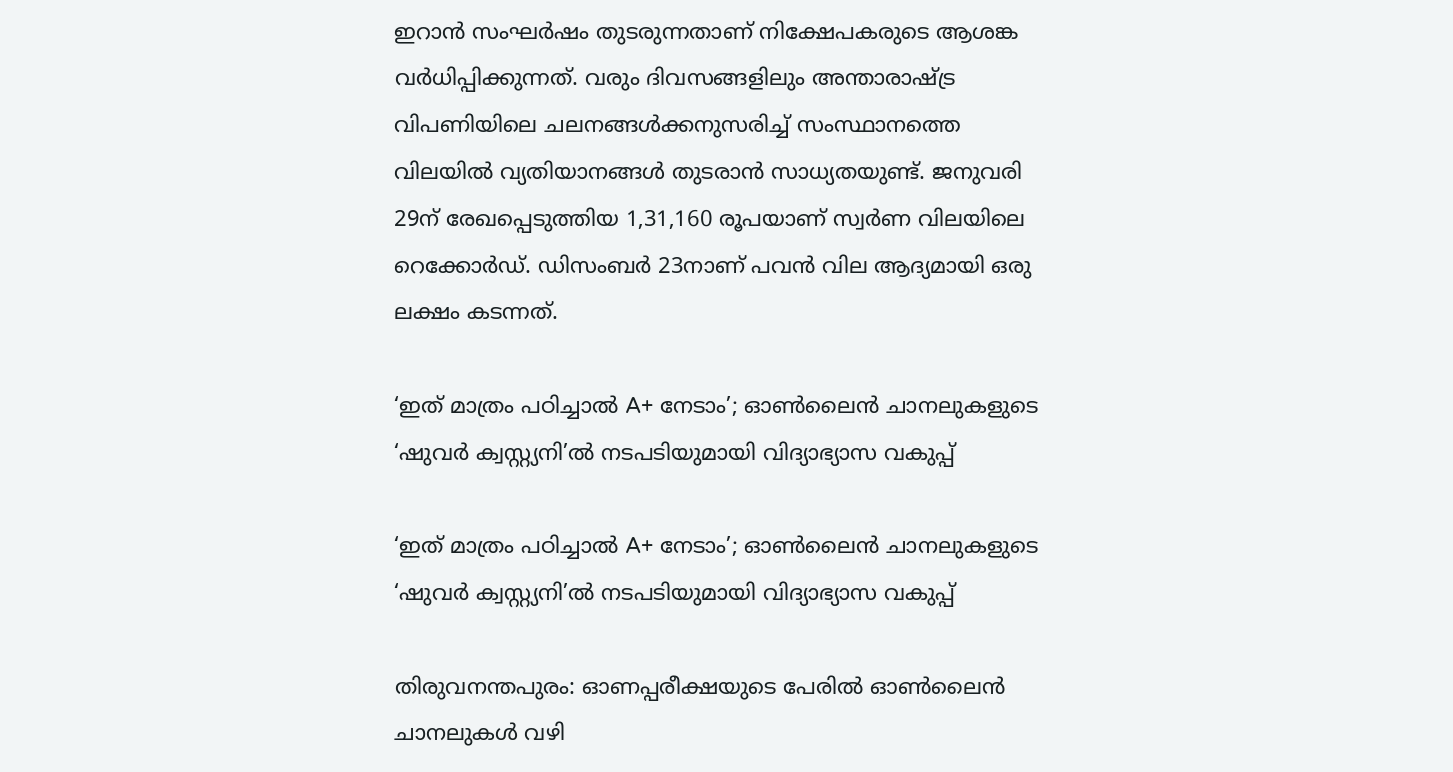ഇറാന്‍ സംഘര്‍ഷം തുടരുന്നതാണ് നിക്ഷേപകരുടെ ആശങ്ക വര്‍ധിപ്പിക്കുന്നത്. വരും ദിവസങ്ങളിലും അന്താരാഷ്ട്ര വിപണിയിലെ ചലനങ്ങള്‍ക്കനുസരിച്ച് സംസ്ഥാനത്തെ വിലയില്‍ വ്യതിയാനങ്ങള്‍ തുടരാന്‍ സാധ്യതയുണ്ട്. ജനുവരി 29ന് രേഖപ്പെടുത്തിയ 1,31,160 രൂപയാണ് സ്വര്‍ണ വിലയിലെ റെക്കോര്‍ഡ്. ഡിസംബര്‍ 23നാണ് പവന്‍ വില ആദ്യമായി ഒരു ലക്ഷം കടന്നത്.

‘ഇത് മാത്രം പഠിച്ചാല്‍ A+ നേടാം’; ഓണ്‍ലൈന്‍ ചാനലുകളുടെ ‘ഷുവര്‍ ക്വസ്റ്റ്യനി’ല്‍ നടപടിയുമായി വിദ്യാഭ്യാസ വകുപ്പ്

‘ഇത് മാത്രം പഠിച്ചാല്‍ A+ നേടാം’; ഓണ്‍ലൈന്‍ ചാനലുകളുടെ ‘ഷുവര്‍ ക്വസ്റ്റ്യനി’ല്‍ നടപടിയുമായി വിദ്യാഭ്യാസ വകുപ്പ്

തിരുവനന്തപുരം: ഓണപ്പരീക്ഷയുടെ പേരില്‍ ഓണ്‍ലൈന്‍ ചാനലുകള്‍ വഴി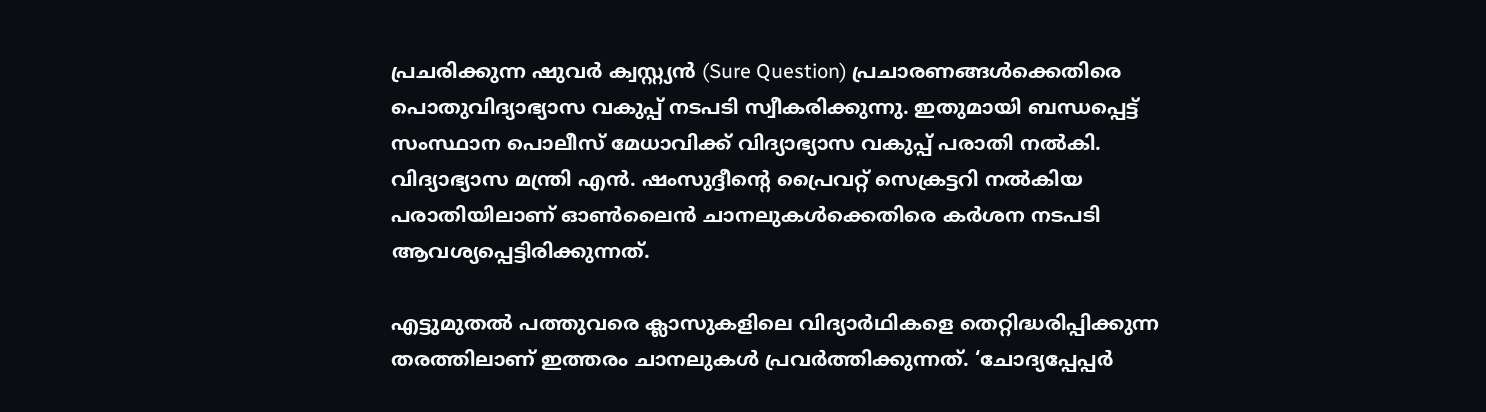പ്രചരിക്കുന്ന ഷുവര്‍ ക്വസ്റ്റ്യന്‍ (Sure Question) പ്രചാരണങ്ങള്‍ക്കെതിരെ പൊതുവിദ്യാഭ്യാസ വകുപ്പ് നടപടി സ്വീകരിക്കുന്നു. ഇതുമായി ബന്ധപ്പെട്ട് സംസ്ഥാന പൊലീസ് മേധാവിക്ക് വിദ്യാഭ്യാസ വകുപ്പ് പരാതി നല്‍കി. വിദ്യാഭ്യാസ മന്ത്രി എന്‍. ഷംസുദ്ദീന്റെ പ്രൈവറ്റ് സെക്രട്ടറി നല്‍കിയ പരാതിയിലാണ് ഓണ്‍ലൈന്‍ ചാനലുകള്‍ക്കെതിരെ കര്‍ശന നടപടി ആവശ്യപ്പെട്ടിരിക്കുന്നത്.

എട്ടുമുതല്‍ പത്തുവരെ ക്ലാസുകളിലെ വിദ്യാര്‍ഥികളെ തെറ്റിദ്ധരിപ്പിക്കുന്ന തരത്തിലാണ് ഇത്തരം ചാനലുകള്‍ പ്രവര്‍ത്തിക്കുന്നത്. ‘ചോദ്യപ്പേപ്പര്‍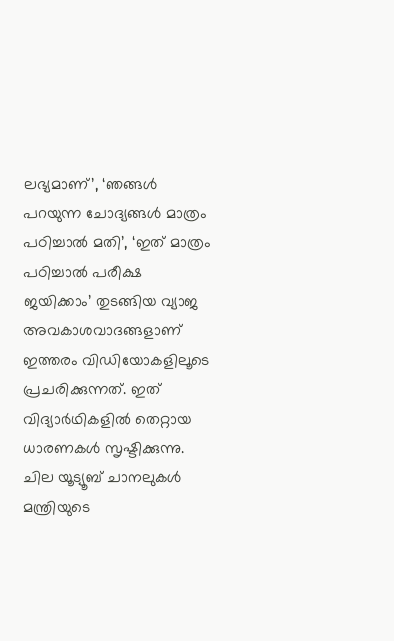ലഭ്യമാണ്’, ‘ഞങ്ങള്‍ പറയുന്ന ചോദ്യങ്ങള്‍ മാത്രം പഠിച്ചാല്‍ മതി’, ‘ഇത് മാത്രം പഠിച്ചാല്‍ പരീക്ഷ ജയിക്കാം’ തുടങ്ങിയ വ്യാജ അവകാശവാദങ്ങളാണ് ഇത്തരം വിഡിയോകളിലൂടെ പ്രചരിക്കുന്നത്. ഇത് വിദ്യാര്‍ഥികളില്‍ തെറ്റായ ധാരണകള്‍ സൃഷ്ടിക്കുന്നു. ചില യൂട്യൂബ് ചാനലുകള്‍ മന്ത്രിയുടെ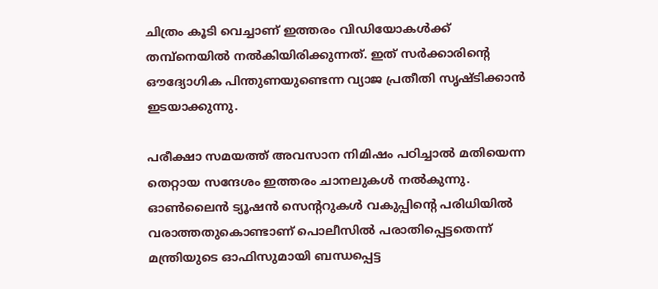ചിത്രം കൂടി വെച്ചാണ് ഇത്തരം വിഡിയോകള്‍ക്ക് തമ്പ്‌നെയില്‍ നല്‍കിയിരിക്കുന്നത്. ഇത് സര്‍ക്കാരിന്റെ ഔദ്യോഗിക പിന്തുണയുണ്ടെന്ന വ്യാജ പ്രതീതി സൃഷ്ടിക്കാന്‍ ഇടയാക്കുന്നു.

പരീക്ഷാ സമയത്ത് അവസാന നിമിഷം പഠിച്ചാല്‍ മതിയെന്ന തെറ്റായ സന്ദേശം ഇത്തരം ചാനലുകള്‍ നല്‍കുന്നു. ഓണ്‍ലൈന്‍ ട്യൂഷന്‍ സെന്ററുകള്‍ വകുപ്പിന്റെ പരിധിയില്‍ വരാത്തതുകൊണ്ടാണ് പൊലീസില്‍ പരാതിപ്പെട്ടതെന്ന് മന്ത്രിയുടെ ഓഫിസുമായി ബന്ധപ്പെട്ട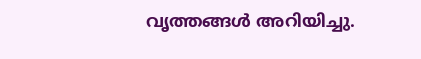വൃത്തങ്ങള്‍ അറിയിച്ചു.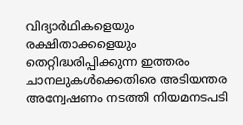വിദ്യാര്‍ഥികളെയും രക്ഷിതാക്കളെയും തെറ്റിദ്ധരിപ്പിക്കുന്ന ഇത്തരം ചാനലുകള്‍ക്കെതിരെ അടിയന്തര അന്വേഷണം നടത്തി നിയമനടപടി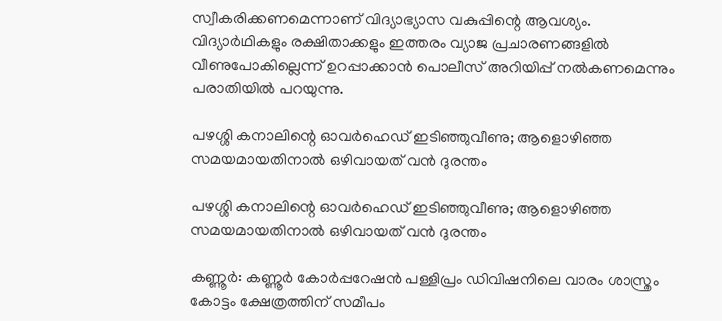സ്വീകരിക്കണമെന്നാണ് വിദ്യാഭ്യാസ വകുപ്പിന്റെ ആവശ്യം. വിദ്യാര്‍ഥികളും രക്ഷിതാക്കളും ഇത്തരം വ്യാജ പ്രചാരണങ്ങളില്‍ വീണുപോകില്ലെന്ന് ഉറപ്പാക്കാന്‍ പൊലീസ് അറിയിപ്പ് നല്‍കണമെന്നും പരാതിയില്‍ പറയുന്നു.

പഴശ്ശി കനാലിന്റെ ഓവർഹെഡ് ഇടിഞ്ഞുവീണു; ആളൊഴിഞ്ഞ സമയമായതിനാൽ ഒഴിവായത് വൻ ദുരന്തം

പഴശ്ശി കനാലിന്റെ ഓവർഹെഡ് ഇടിഞ്ഞുവീണു; ആളൊഴിഞ്ഞ സമയമായതിനാൽ ഒഴിവായത് വൻ ദുരന്തം

കണ്ണൂർ: കണ്ണൂർ കോർപ്പറേഷൻ പള്ളിപ്രം ഡിവിഷനിലെ വാരം ശാസ്ത്രം കോട്ടം ക്ഷേത്രത്തിന് സമീപം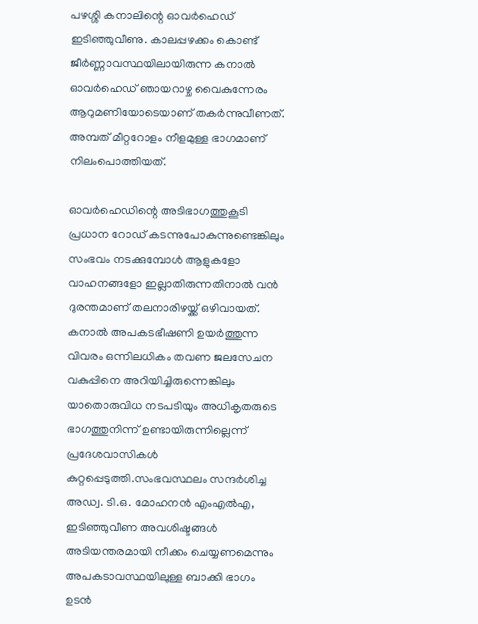പഴശ്ശി കനാലിന്റെ ഓവർഹെഡ് ഇടിഞ്ഞുവീണു. കാലപ്പഴക്കം കൊണ്ട് ജീർണ്ണാവസ്ഥയിലായിരുന്ന കനാൽ ഓവർഹെഡ് ഞായറാഴ്ച വൈകുന്നേരം ആറുമണിയോടെയാണ് തകർന്നുവീണത്. അമ്പത് മീറ്ററോളം നീളമുള്ള ഭാഗമാണ് നിലംപൊത്തിയത്.

ഓവർഹെഡിന്റെ അടിഭാഗത്തുകൂടി പ്രധാന റോഡ് കടന്നുപോകുന്നുണ്ടെങ്കിലും സംഭവം നടക്കുമ്പോൾ ആളുകളോ വാഹനങ്ങളോ ഇല്ലാതിരുന്നതിനാൽ വൻ ദുരന്തമാണ് തലനാരിഴയ്ക്ക് ഒഴിവായത്. കനാൽ അപകടഭീഷണി ഉയർത്തുന്ന വിവരം ഒന്നിലധികം തവണ ജലസേചന വകുപ്പിനെ അറിയിച്ചിരുന്നെങ്കിലും യാതൊരുവിധ നടപടിയും അധികൃതരുടെ ഭാഗത്തുനിന്ന് ഉണ്ടായിരുന്നില്ലെന്ന് പ്രദേശവാസികൾ കുറ്റപ്പെടുത്തി.സംഭവസ്ഥലം സന്ദർശിച്ച അഡ്വ. ടി.ഒ. മോഹനൻ എംഎൽഎ, ഇടിഞ്ഞുവീണ അവശിഷ്ടങ്ങൾ അടിയന്തരമായി നീക്കം ചെയ്യണമെന്നും അപകടാവസ്ഥയിലുള്ള ബാക്കി ഭാഗം ഉടൻ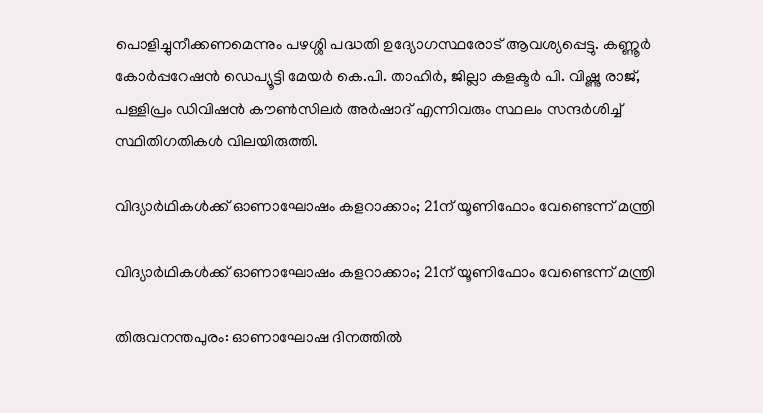പൊളിച്ചുനീക്കണമെന്നും പഴശ്ശി പദ്ധതി ഉദ്യോഗസ്ഥരോട് ആവശ്യപ്പെട്ടു. കണ്ണൂർ കോർപ്പറേഷൻ ഡെപ്യൂട്ടി മേയർ കെ.പി. താഹിർ, ജില്ലാ കളക്ടർ പി. വിഷ്ണു രാജ്, പള്ളിപ്രം ഡിവിഷൻ കൗൺസിലർ അർഷാദ് എന്നിവരും സ്ഥലം സന്ദർശിച്ച് സ്ഥിതിഗതികൾ വിലയിരുത്തി.

വിദ്യാര്‍ഥികള്‍ക്ക് ഓണാഘോഷം കളറാക്കാം; 21ന് യൂണിഫോം വേണ്ടെന്ന് മന്ത്രി

വിദ്യാര്‍ഥികള്‍ക്ക് ഓണാഘോഷം കളറാക്കാം; 21ന് യൂണിഫോം വേണ്ടെന്ന് മന്ത്രി

തിരുവനന്തപുരം: ഓണാഘോഷ ദിനത്തില്‍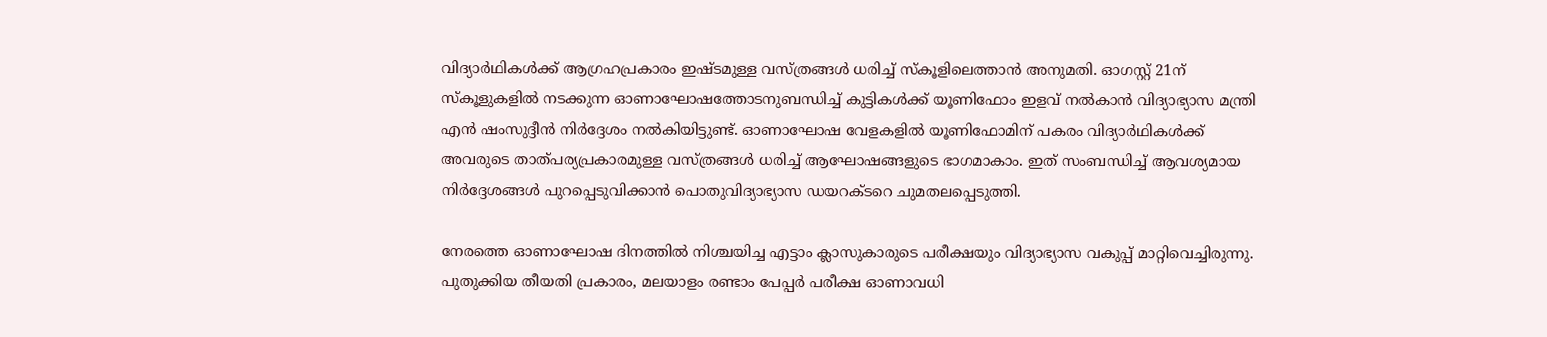വിദ്യാര്‍ഥികള്‍ക്ക് ആഗ്രഹപ്രകാരം ഇഷ്ടമുള്ള വസ്ത്രങ്ങള്‍ ധരിച്ച് സ്‌കൂളിലെത്താന്‍ അനുമതി. ഓഗസ്റ്റ് 21ന് സ്‌കൂളുകളില്‍ നടക്കുന്ന ഓണാഘോഷത്തോടനുബന്ധിച്ച് കുട്ടികള്‍ക്ക് യൂണിഫോം ഇളവ് നല്‍കാന്‍ വിദ്യാഭ്യാസ മന്ത്രി എൻ ഷംസുദ്ദീൻ നിര്‍ദ്ദേശം നല്‍കിയിട്ടുണ്ട്. ഓണാഘോഷ വേളകളില്‍ യൂണിഫോമിന് പകരം വിദ്യാര്‍ഥികള്‍ക്ക് അവരുടെ താത്പര്യപ്രകാരമുള്ള വസ്ത്രങ്ങള്‍ ധരിച്ച് ആഘോഷങ്ങളുടെ ഭാഗമാകാം. ഇത് സംബന്ധിച്ച് ആവശ്യമായ നിര്‍ദ്ദേശങ്ങള്‍ പുറപ്പെടുവിക്കാന്‍ പൊതുവിദ്യാഭ്യാസ ഡയറക്ടറെ ചുമതലപ്പെടുത്തി.

നേരത്തെ ഓണാഘോഷ ദിനത്തില്‍ നിശ്ചയിച്ച എട്ടാം ക്ലാസുകാരുടെ പരീക്ഷയും വിദ്യാഭ്യാസ വകുപ്പ് മാറ്റിവെച്ചിരുന്നു. പുതുക്കിയ തീയതി പ്രകാരം, മലയാളം രണ്ടാം പേപ്പര്‍ പരീക്ഷ ഓണാവധി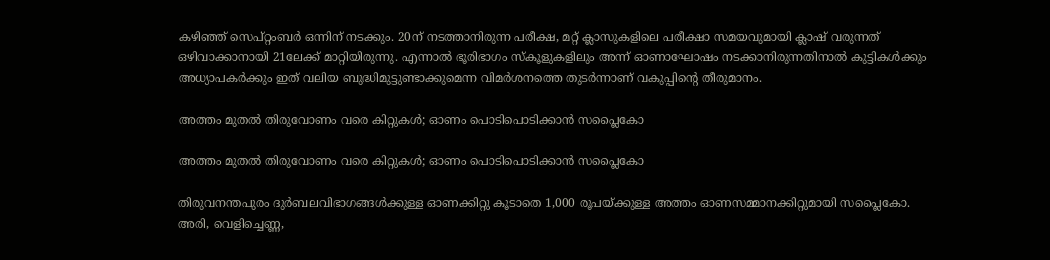കഴിഞ്ഞ് സെപ്റ്റംബര്‍ ഒന്നിന് നടക്കും. 20ന് നടത്താനിരുന്ന പരീക്ഷ, മറ്റ് ക്ലാസുകളിലെ പരീക്ഷാ സമയവുമായി ക്ലാഷ് വരുന്നത് ഒഴിവാക്കാനായി 21ലേക്ക് മാറ്റിയിരുന്നു. എന്നാല്‍ ഭൂരിഭാഗം സ്‌കൂളുകളിലും അന്ന് ഓണാഘോഷം നടക്കാനിരുന്നതിനാല്‍ കുട്ടികള്‍ക്കും അധ്യാപകര്‍ക്കും ഇത് വലിയ ബുദ്ധിമുട്ടുണ്ടാക്കുമെന്ന വിമര്‍ശനത്തെ തുടര്‍ന്നാണ് വകുപ്പിന്റെ തീരുമാനം.

അത്തം മുതല്‍ തിരുവോണം വരെ കിറ്റുകള്‍; ഓണം പൊടിപൊടിക്കാന്‍ സപ്ലൈകോ

അത്തം മുതല്‍ തിരുവോണം വരെ കിറ്റുകള്‍; ഓണം പൊടിപൊടിക്കാന്‍ സപ്ലൈകോ

തിരുവനന്തപുരം ദുര്‍ബലവിഭാഗങ്ങള്‍ക്കുള്ള ഓണക്കിറ്റു കൂടാതെ 1,000 രൂപയ്ക്കുള്ള അത്തം ഓണസമ്മാനക്കിറ്റുമായി സപ്ലൈകോ. അരി, വെളിച്ചെണ്ണ,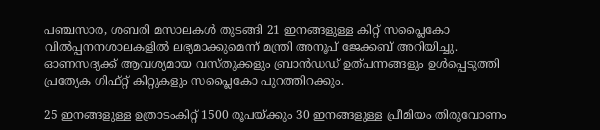പഞ്ചസാര, ശബരി മസാലകള്‍ തുടങ്ങി 21 ഇനങ്ങളുള്ള കിറ്റ് സപ്ലൈകോ വില്‍പ്പനനശാലകളില്‍ ലഭ്യമാക്കുമെന്ന് മന്ത്രി അനൂപ് ജേക്കബ് അറിയിച്ചു. ഓണസദ്യക്ക് ആവശ്യമായ വസ്തുക്കളും ബ്രാന്‍ഡഡ് ഉത്പന്നങ്ങളും ഉള്‍പ്പെടുത്തി പ്രത്യേക ഗിഫ്റ്റ് കിറ്റുകളും സപ്ലൈകോ പുറത്തിറക്കും.

25 ഇനങ്ങളുള്ള ഉത്രാടംകിറ്റ് 1500 രൂപയ്ക്കും 30 ഇനങ്ങളുള്ള പ്രീമിയം തിരുവോണം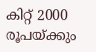കിറ്റ് 2000 രൂപയ്ക്കും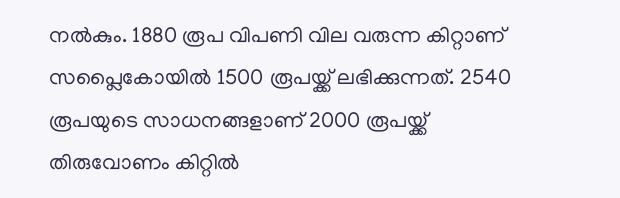നല്‍കും. 1880 രൂപ വിപണി വില വരുന്ന കിറ്റാണ് സപ്ലൈകോയില്‍ 1500 രൂപയ്ക്ക് ലഭിക്കുന്നത്. 2540 രൂപയുടെ സാധനങ്ങളാണ് 2000 രൂപയ്ക്ക് തിരുവോണം കിറ്റില്‍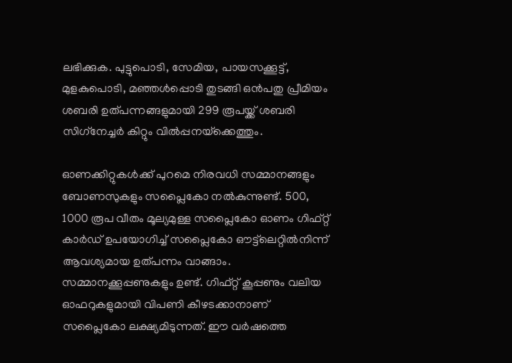ലഭിക്കുക. പുട്ടുപൊടി, സേമിയ, പായസക്കൂട്ട്, മുളകുപൊടി, മഞ്ഞള്‍പ്പൊടി തുടങ്ങി ഒന്‍പതു പ്രീമിയം ശബരി ഉത്പന്നങ്ങളുമായി 299 രൂപയ്ക്ക് ശബരി സിഗ്‌നേച്ചര്‍ കിറ്റും വില്‍പ്പനയ്‌ക്കെത്തും.

ഓണക്കിറ്റുകള്‍ക്ക് പുറമെ നിരവധി സമ്മാനങ്ങളും ബോണസുകളും സപ്ലൈകോ നല്‍കുന്നുണ്ട്. 500, 1000 രൂപ വീതം മൂല്യമുള്ള സപ്ലൈകോ ഓണം ഗിഫ്റ്റ് കാര്‍ഡ് ഉപയോഗിച്ച് സപ്ലൈകോ ഔട്ട്‌ലെറ്റില്‍നിന്ന് ആവശ്യമായ ഉത്പന്നം വാങ്ങാം. സമ്മാനക്കൂപ്പണുകളും ഉണ്ട്. ഗിഫ്റ്റ് കൂപ്പണും വലിയ ഓഫറുകളുമായി വിപണി കീഴടക്കാനാണ് സപ്ലൈകോ ലക്ഷ്യമിടുന്നത്. ഈ വര്‍ഷത്തെ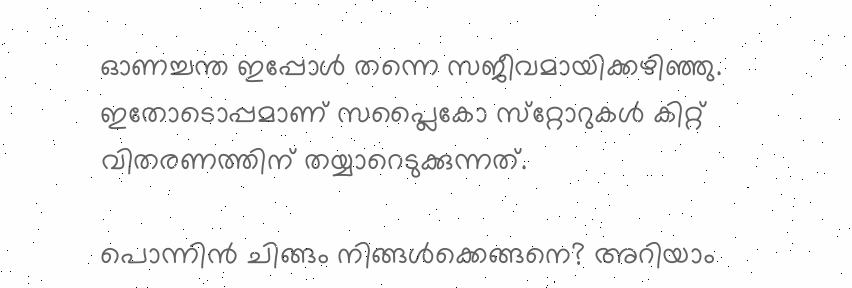ഓണച്ചന്ത ഇപ്പോള്‍ തന്നെ സജീവമായിക്കഴിഞ്ഞു. ഇതോടൊപ്പമാണ് സപ്ലൈകോ സ്‌റ്റോറുകള്‍ കിറ്റ് വിതരണത്തിന് തയ്യാറെടുക്കുന്നത്.

പൊന്നിന്‍ ചിങ്ങം നിങ്ങള്‍ക്കെങ്ങനെ? അറിയാം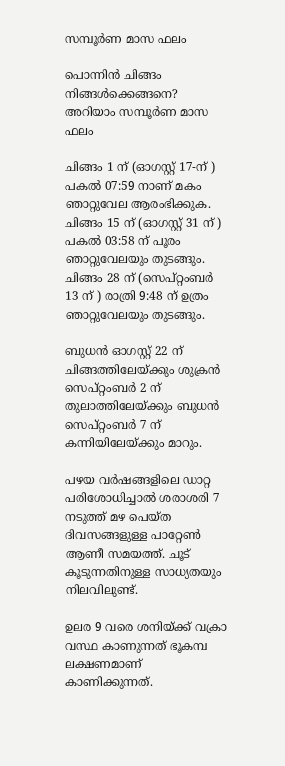സമ്പൂര്‍ണ മാസ ഫലം

പൊന്നിന്‍ ചിങ്ങം നിങ്ങള്‍ക്കെങ്ങനെ? അറിയാം സമ്പൂര്‍ണ മാസ ഫലം

ചിങ്ങം 1 ന് (ഓഗസ്റ്റ് 17-ന് ) പകല്‍ 07:59 നാണ് മകം ഞാറ്റുവേല ആരംഭിക്കുക. ചിങ്ങം 15 ന് (ഓഗസ്റ്റ് 31 ന് ) പകല്‍ 03:58 ന് പൂരം ഞാറ്റുവേലയും തുടങ്ങും. ചിങ്ങം 28 ന് (സെപ്റ്റംബര്‍ 13 ന് ) രാത്രി 9:48 ന് ഉത്രം ഞാറ്റുവേലയും തുടങ്ങും.

ബുധന്‍ ഓഗസ്റ്റ് 22 ന് ചിങ്ങത്തിലേയ്ക്കും ശുക്രന്‍ സെപ്റ്റംബര്‍ 2 ന് തുലാത്തിലേയ്ക്കും ബുധന്‍ സെപ്റ്റംബര്‍ 7 ന് കന്നിയിലേയ്ക്കും മാറും.

പഴയ വര്‍ഷങ്ങളിലെ ഡാറ്റ പരിശോധിച്ചാല്‍ ശരാശരി 7 നടുത്ത് മഴ പെയ്ത ദിവസങ്ങളുള്ള പാറ്റേണ്‍ ആണീ സമയത്ത്. ചൂട് കൂടുന്നതിനുള്ള സാധ്യതയും നിലവിലുണ്ട്.

ഉലര 9 വരെ ശനിയ്ക്ക് വക്രാ വസ്ഥ കാണുന്നത് ഭൂകമ്പ ലക്ഷണമാണ് കാണിക്കുന്നത്.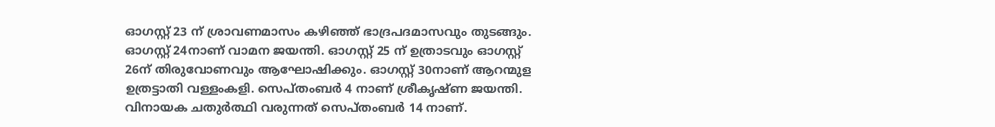ഓഗസ്റ്റ് 23 ന് ശ്രാവണമാസം കഴിഞ്ഞ് ഭാദ്രപദമാസവും തുടങ്ങും. ഓഗസ്റ്റ് 24നാണ് വാമന ജയന്തി. ഓഗസ്റ്റ് 25 ന് ഉത്രാടവും ഓഗസ്റ്റ് 26ന് തിരുവോണവും ആഘോഷിക്കും. ഓഗസ്റ്റ് 30നാണ് ആറന്മുള ഉത്രട്ടാതി വള്ളംകളി. സെപ്തംബര്‍ 4 നാണ് ശ്രീകൃഷ്ണ ജയന്തി. വിനായക ചതുര്‍ത്ഥി വരുന്നത് സെപ്തംബര്‍ 14 നാണ്.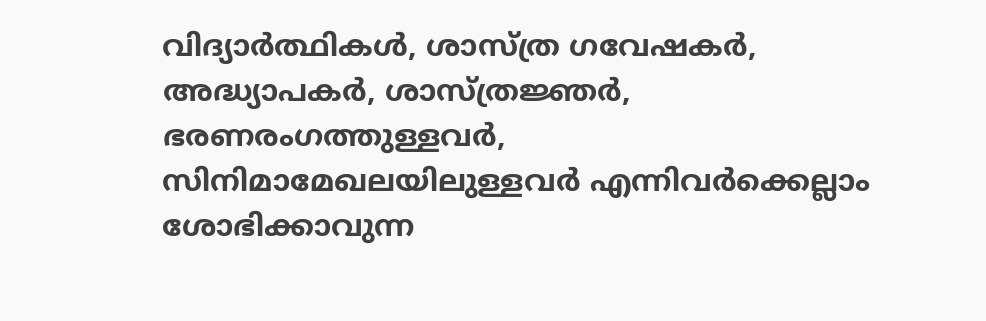വിദ്യാര്‍ത്ഥികള്‍, ശാസ്ത്ര ഗവേഷകര്‍, അദ്ധ്യാപകര്‍, ശാസ്ത്രജ്ഞര്‍, ഭരണരംഗത്തുള്ളവര്‍, സിനിമാമേഖലയിലുള്ളവര്‍ എന്നിവര്‍ക്കെല്ലാം ശോഭിക്കാവുന്ന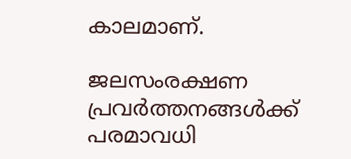കാലമാണ്.

ജലസംരക്ഷണ പ്രവര്‍ത്തനങ്ങള്‍ക്ക് പരമാവധി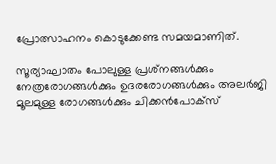പ്രോത്സാഹനം കൊടുക്കേണ്ട സമയമാണിത്.

സൂര്യാഘാതം പോലുള്ള പ്രശ്‌നങ്ങള്‍ക്കും നേത്രരോഗങ്ങള്‍ക്കും ഉദരരോഗങ്ങള്‍ക്കും അലര്‍ജി മൂലമുള്ള രോഗങ്ങള്‍ക്കും ചിക്കന്‍പോക്‌സ്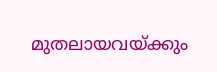മുതലായവയ്ക്കും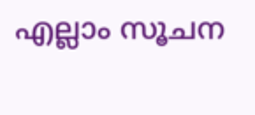എല്ലാം സൂചന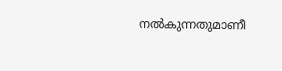നല്‍കുന്നതുമാണീ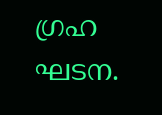ഗ്രഹ ഘടന.